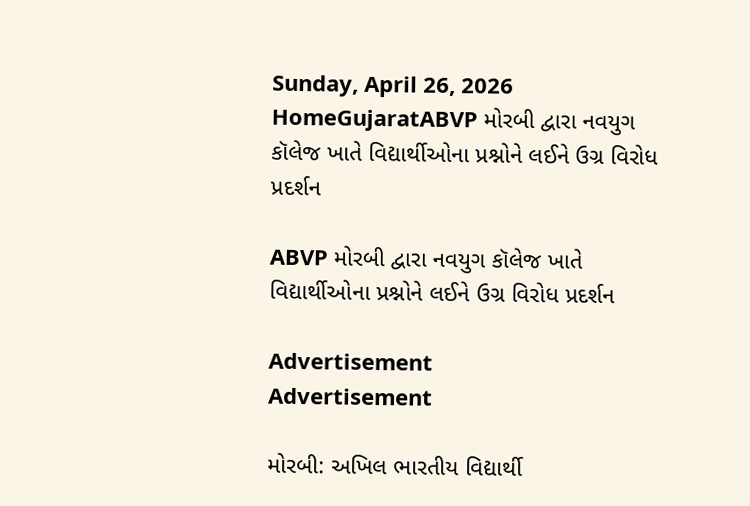Sunday, April 26, 2026
HomeGujaratABVP મોરબી દ્વારા નવયુગ કૉલેજ ખાતે વિદ્યાર્થીઓના પ્રશ્નોને લઈને ઉગ્ર વિરોધ પ્રદર્શન

ABVP મોરબી દ્વારા નવયુગ કૉલેજ ખાતે વિદ્યાર્થીઓના પ્રશ્નોને લઈને ઉગ્ર વિરોધ પ્રદર્શન

Advertisement
Advertisement

મોરબી: અખિલ ભારતીય વિદ્યાર્થી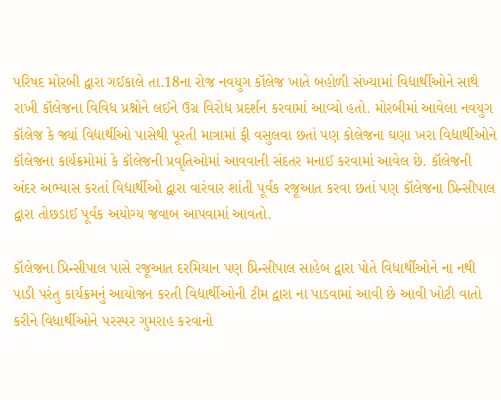પરિષદ મોરબી દ્વારા ગઈકાલે તા.18ના રોજ નવયુગ કૉલેજ ખાતે બહોળી સંખ્યામાં વિદ્યાર્થીઓને સાથે રાખી કૉલેજના વિવિધ પ્રશ્નોને લઈને ઉગ્ર વિરોધ પ્રદર્શન કરવામાં આવ્યો હતો. મોરબીમાં આવેલા નવયુગ કૉલેજ કે જ્યાં વિદ્યાર્થીઓ પાસેથી પૂરતી માત્રામાં ફી વસુલવા છતાં પણ કોલેજના ઘણા ખરા વિદ્યાર્થીઓને કૉલેજના કાર્યક્રમોમાં કે કૉલેજની પ્રવૃતિઓમાં આવવાની સંદતર મનાઈ કરવામાં આવેલ છે. કૉલેજની અંદર અભ્યાસ કરતાં વિદ્યાર્થીઓ દ્વારા વારંવાર શાંતી પૂર્વક રજૂઆત કરવા છતાં પણ કૉલેજના પ્રિન્સીપાલ દ્વારા તોછડાઈ પૂર્વક અયોગ્ય જવાબ આપવામાં આવતો.

કૉલેજના પ્રિન્સીપાલ પાસે રજૂઆત દરમિયાન પણ પ્રિન્સીપાલ સાહેબ દ્વારા પોતે વિધાર્થીઓને ના નથી પાડી પરંતુ કાર્યક્રમનું આયોજન કરતી વિદ્યાર્થીઓની ટીમ દ્વારા ના પાડવામાં આવી છે આવી ખોટી વાતો કરીને વિધાર્થીઓને પરસ્પર ગુમરાહ કરવાનો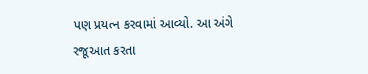પણ પ્રયત્ન કરવામાં આવ્યો. આ અંગે રજૂઆત કરતા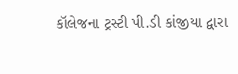કૉલેજના ટ્રસ્ટી પી.ડી કાંજીયા દ્વારા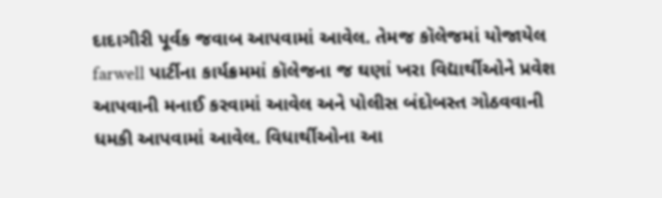દાદાગીરી પૂર્વક જવાબ આપવામાં આવેલ. તેમજ કૉલેજમાં યોજાયેલ farwell પાર્ટીના કાર્યક્રમમાં કૉલેજના જ ઘણાં ખરા વિદ્યાર્થીઓને પ્રવેશ આપવાની મનાઈ કરવામાં આવેલ અને પોલીસ બંદોબસ્ત ગોઠવવાની ધમકી આપવામાં આવેલ. વિધાર્થીઓના આ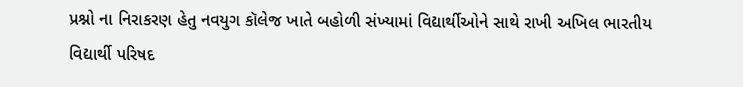પ્રશ્નો ના નિરાકરણ હેતુ નવયુગ કૉલેજ ખાતે બહોળી સંખ્યામાં વિદ્યાર્થીઓને સાથે રાખી અખિલ ભારતીય વિદ્યાર્થી પરિષદ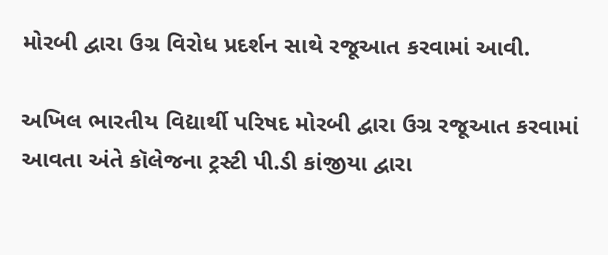મોરબી દ્વારા ઉગ્ર વિરોધ પ્રદર્શન સાથે રજૂઆત કરવામાં આવી.

અખિલ ભારતીય વિદ્યાર્થી પરિષદ મોરબી દ્વારા ઉગ્ર રજૂઆત કરવામાં આવતા અંતે કૉલેજના ટ્રસ્ટી પી.ડી કાંજીયા દ્વારા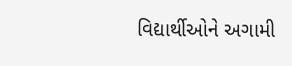વિદ્યાર્થીઓને અગામી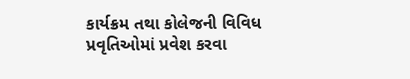કાર્યક્રમ તથા કોલેજની વિવિધ પ્રવૃતિઓમાં પ્રવેશ કરવા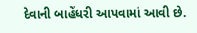દેવાની બાહેંધરી આપવામાં આવી છે.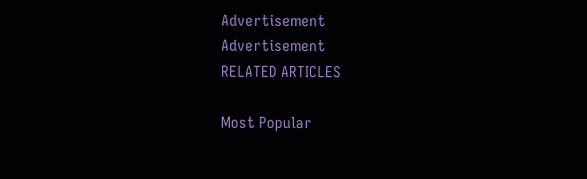Advertisement
Advertisement
RELATED ARTICLES

Most Popular